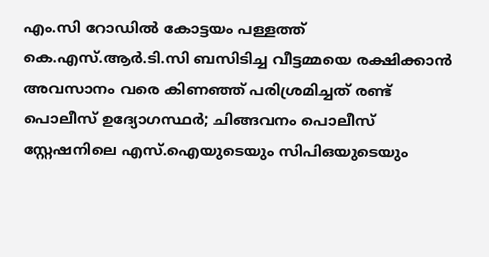എം.സി റോഡിൽ കോട്ടയം പള്ളത്ത് കെ.എസ്.ആർ.ടി.സി ബസിടിച്ച വീട്ടമ്മയെ രക്ഷിക്കാൻ അവസാനം വരെ കിണഞ്ഞ് പരിശ്രമിച്ചത് രണ്ട് പൊലീസ് ഉദ്യോഗസ്ഥർ; ചിങ്ങവനം പൊലീസ് സ്റ്റേഷനിലെ എസ്.ഐയുടെയും സിപിഒയുടെയും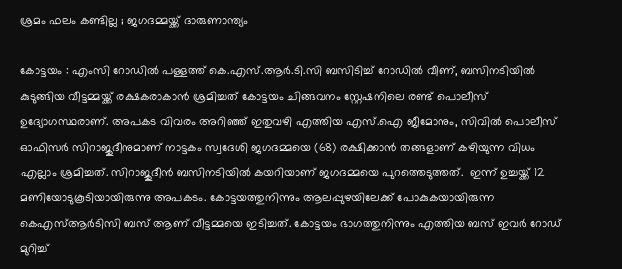ശ്രമം ഫലം കണ്ടില്ല ; ജഗദമ്മയ്ക്ക് ദാരുണാന്ത്യം

കോട്ടയം : എംസി റോഡിൽ പള്ളത്ത് കെ.എസ്.ആർ.ടി.സി ബസിടിച്ച് റോഡിൽ വീണ്, ബസിനടിയിൽ കുടുങ്ങിയ വീട്ടമ്മയ്ക്ക് രക്ഷകരാകാൻ ശ്രമിച്ചത് കോട്ടയം ചിങ്ങവനം സ്റ്റേഷനിലെ രണ്ട് പൊലീസ് ഉദ്യോഗസ്ഥരാണ്. അപകട വിവരം അറിഞ്ഞ് ഇതുവഴി എത്തിയ എസ്.ഐ ജീമോനും, സിവിൽ പൊലീസ് ഓഫിസർ സിറാജുദീനുമാണ് നാട്ടകം സ്വദേശി ജഗദമ്മയെ (68) രക്ഷിക്കാൻ തങ്ങളാണ് കഴിയുന്ന വിധം എല്ലാം ശ്രമിച്ചത്. സിറാജുദീൻ ബസിനടിയിൽ കയറിയാണ് ജഗദമ്മയെ പുറത്തെടുത്തത്.  ഇന്ന് ഉച്ചയ്ക്ക് 12 മണിയോടുകൂടിയായിരുന്നു അപകടം. കോട്ടയത്തുനിന്നും ആലപ്പുഴയിലേക്ക് പോകുകയായിരുന്ന കെഎസ്ആർടിസി ബസ് ആണ് വീട്ടമ്മയെ ഇടിച്ചത്. കോട്ടയം ഭാഗത്തുനിന്നും എത്തിയ ബസ് ഇവർ റോഡ് മുറിച്ച്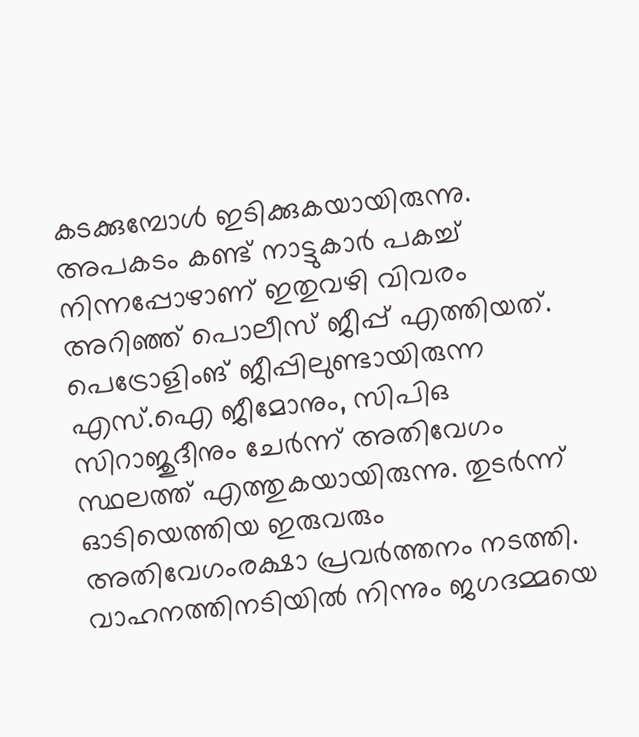കടക്കുമ്പോൾ ഇടിക്കുകയായിരുന്നു. അപകടം കണ്ട് നാട്ടുകാർ പകച്ച് നിന്നപ്പോഴാണ് ഇതുവഴി വിവരം അറിഞ്ഞ് പൊലീസ് ജീപ്പ് എത്തിയത്. പെട്രോളിംങ് ജീപ്പിലുണ്ടായിരുന്ന എസ്.ഐ ജീമോനും, സിപിഒ സിറാജുദീനും ചേർന്ന് അതിവേഗം സ്ഥലത്ത് എത്തുകയായിരുന്നു. തുടർന്ന് ഓടിയെത്തിയ ഇരുവരും അതിവേഗംരക്ഷാ പ്രവർത്തനം നടത്തി. വാഹനത്തിനടിയിൽ നിന്നും ജഗദമ്മയെ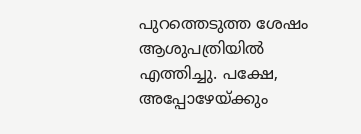പുറത്തെടുത്ത ശേഷം ആശുപത്രിയിൽ എത്തിച്ചു. പക്ഷേ, അപ്പോഴേയ്ക്കും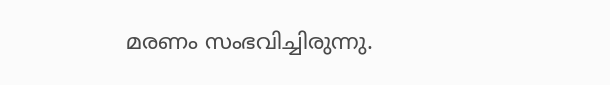മരണം സംഭവിച്ചിരുന്നു.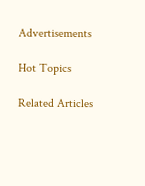Advertisements

Hot Topics

Related Articles